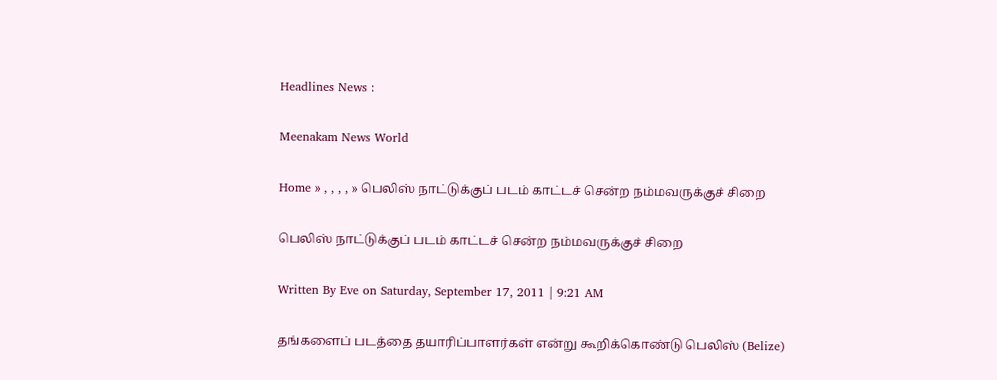Headlines News :

Meenakam News World

Home » , , , , » பெலிஸ் நாட்டுக்குப் படம் காட்டச் சென்ற நம்மவருக்குச் சிறை

பெலிஸ் நாட்டுக்குப் படம் காட்டச் சென்ற நம்மவருக்குச் சிறை

Written By Eve on Saturday, September 17, 2011 | 9:21 AM

தங்களைப் படத்தை தயாரிப்பாளர்கள் என்று கூறிக்கொண்டு பெலிஸ் (Belize)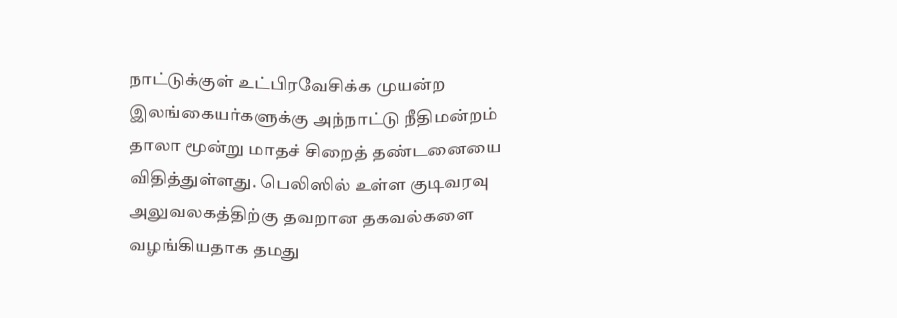நாட்டுக்குள் உட்பிரவேசிக்க முயன்ற இலங்கையர்களுக்கு அந்நாட்டு நீதிமன்றம் தாலா மூன்று மாதச் சிறைத் தண்டனையை விதித்துள்ளது. பெலிஸில் உள்ள குடிவரவு அலுவலகத்திற்கு தவறான தகவல்களை வழங்கியதாக தமது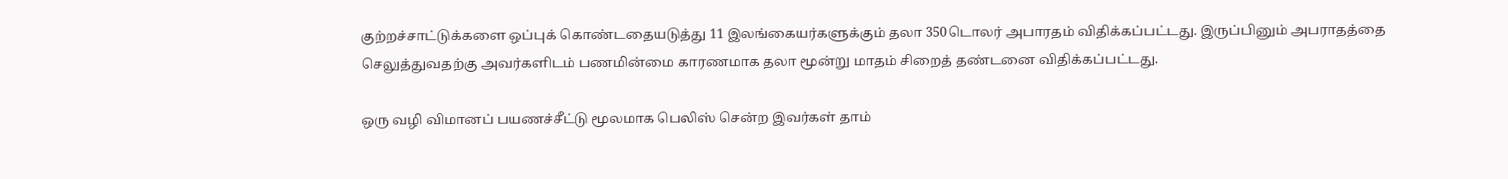குற்றச்சாட்டுக்களை ஒப்புக் கொண்டதையடுத்து 11 இலங்கையர்களுக்கும் தலா 350டொலர் அபாரதம் விதிக்கப்பட்டது. இருப்பினும் அபராதத்தை செலுத்துவதற்கு அவர்களிடம் பணமின்மை காரணமாக தலா மூன்று மாதம் சிறைத் தண்டனை விதிக்கப்பட்டது.

ஒரு வழி விமானப் பயணச்சீட்டு மூலமாக பெலிஸ் சென்ற இவர்கள் தாம்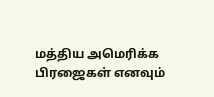மத்திய அமெரிக்க பிரஜைகள் எனவும்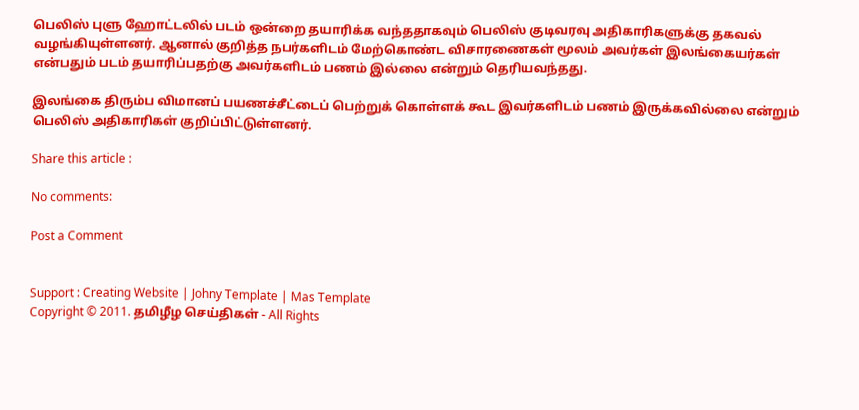பெலிஸ் புளு ஹோட்டலில் படம் ஒன்றை தயாரிக்க வந்ததாகவும் பெலிஸ் குடிவரவு அதிகாரிகளுக்கு தகவல் வழங்கியுள்ளனர். ஆனால் குறித்த நபர்களிடம் மேற்கொண்ட விசாரணைகள் மூலம் அவர்கள் இலங்கையர்கள் என்பதும் படம் தயாரிப்பதற்கு அவர்களிடம் பணம் இல்லை என்றும் தெரியவந்தது.

இலங்கை திரும்ப விமானப் பயணச்சீட்டைப் பெற்றுக் கொள்ளக் கூட இவர்களிடம் பணம் இருக்கவில்லை என்றும் பெலிஸ் அதிகாரிகள் குறிப்பிட்டுள்ளனர்.

Share this article :

No comments:

Post a Comment


Support : Creating Website | Johny Template | Mas Template
Copyright © 2011. தமிழீழ செய்திகள் - All Rights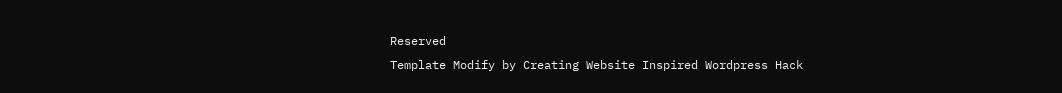Reserved
Template Modify by Creating Website Inspired Wordpress Hack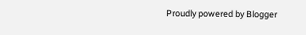Proudly powered by Blogger